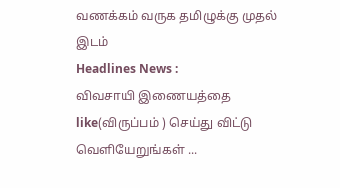வணக்கம் வருக தமிழுக்கு முதல் இடம்
Headlines News :
விவசாயி இணையத்தை like(விருப்பம் ) செய்து விட்டு வெளியேறுங்கள் ...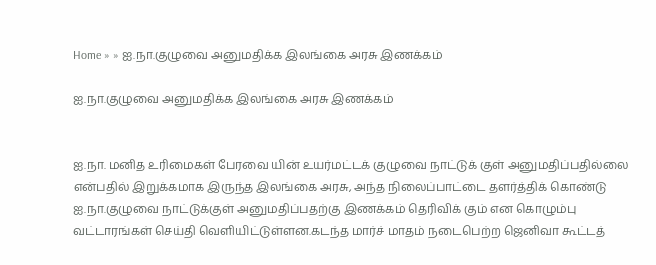Home » » ஐ.நா.குழுவை அனுமதிக்க இலங்கை அரசு இணக்கம்

ஐ.நா.குழுவை அனுமதிக்க இலங்கை அரசு இணக்கம்


ஐ.நா. மனித உரிமைகள் பேரவை யின் உயர்மட்டக் குழுவை நாட்டுக் குள் அனுமதிப்பதில்லை என்பதில் இறுக்கமாக இருந்த இலங்கை அரசு, அந்த நிலைப்பாட்டை தளர்த்திக் கொண்டு ஐ.நா.குழுவை நாட்டுக்குள் அனுமதிப்பதற்கு இணக்கம் தெரிவிக் கும் என கொழும்பு வட்டாரங்கள் செய்தி வெளியிட்டுள்ளன.கடந்த மார்ச் மாதம் நடைபெற்ற ஜெனிவா கூட்டத்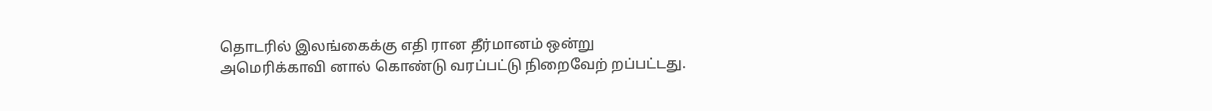தொடரில் இலங்கைக்கு எதி ரான தீர்மானம் ஒன்று அமெரிக்காவி னால் கொண்டு வரப்பட்டு நிறைவேற் றப்பட்டது.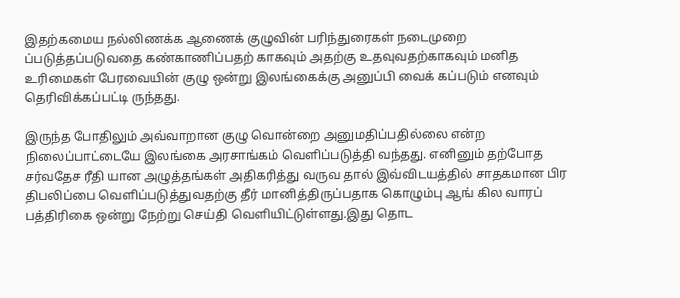இதற்கமைய நல்லிணக்க ஆணைக் குழுவின் பரிந்துரைகள் நடைமுறை ப்படுத்தப்படுவதை கண்காணிப்பதற் காகவும் அதற்கு உதவுவதற்காகவும் மனித உரிமைகள் பேரவையின் குழு ஒன்று இலங்கைக்கு அனுப்பி வைக் கப்படும் எனவும் தெரிவிக்கப்பட்டி ருந்தது.

இருந்த போதிலும் அவ்வாறான குழு வொன்றை அனுமதிப்பதில்லை என்ற நிலைப்பாட்டையே இலங்கை அரசாங்கம் வெளிப்படுத்தி வந்தது. எனினும் தற்போத சர்வதேச ரீதி யான அழுத்தங்கள் அதிகரித்து வருவ தால் இவ்விடயத்தில் சாதகமான பிர திபலிப்பை வெளிப்படுத்துவதற்கு தீர் மானித்திருப்பதாக கொழும்பு ஆங் கில வாரப் பத்திரிகை ஒன்று நேற்று செய்தி வெளியிட்டுள்ளது.இது தொட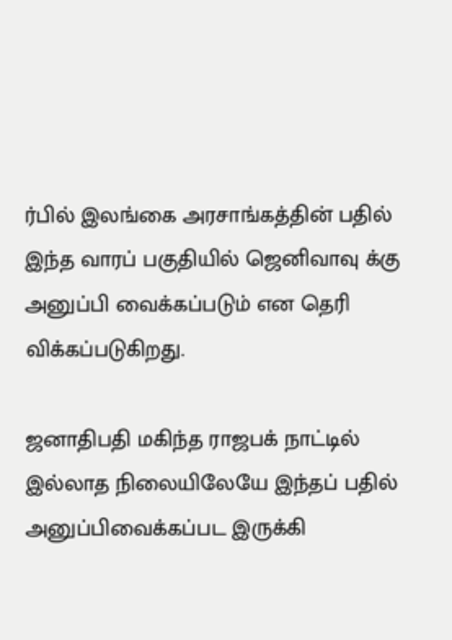ர்பில் இலங்கை அரசாங்கத்தின் பதில் இந்த வாரப் பகுதியில் ஜெனிவாவு க்கு அனுப்பி வைக்கப்படும் என தெரி விக்கப்படுகிறது.

ஜனாதிபதி மகிந்த ராஜபக் நாட்டில் இல்லாத நிலையிலேயே இந்தப் பதில் அனுப்பிவைக்கப்பட இருக்கி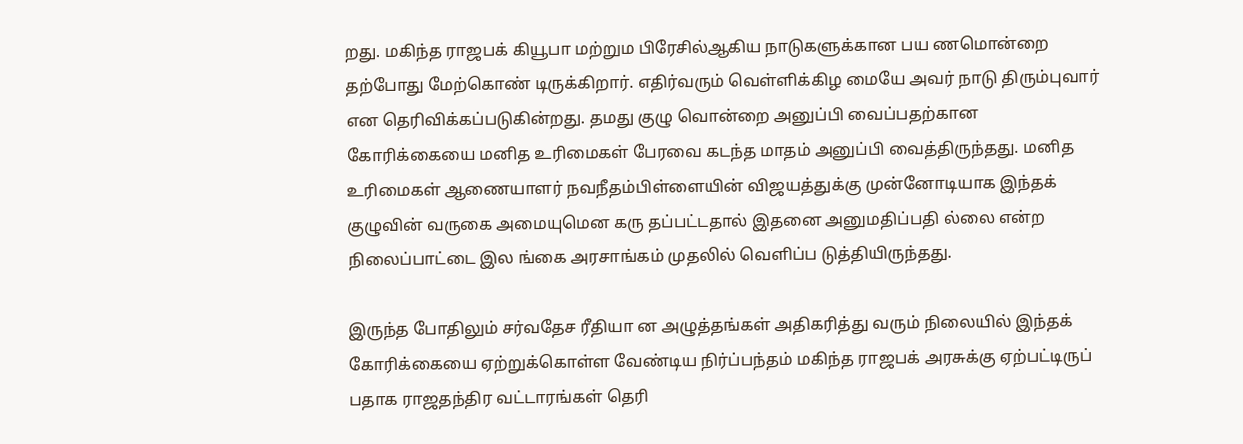றது. மகிந்த ராஜபக் கியூபா மற்றும பிரேசில்ஆகிய நாடுகளுக்கான பய ணமொன்றை தற்போது மேற்கொண் டிருக்கிறார். எதிர்வரும் வெள்ளிக்கிழ மையே அவர் நாடு திரும்புவார் என தெரிவிக்கப்படுகின்றது. தமது குழு வொன்றை அனுப்பி வைப்பதற்கான கோரிக்கையை மனித உரிமைகள் பேரவை கடந்த மாதம் அனுப்பி வைத்திருந்தது. மனித உரிமைகள் ஆணையாளர் நவநீதம்பிள்ளையின் விஜயத்துக்கு முன்னோடியாக இந்தக் குழுவின் வருகை அமையுமென கரு தப்பட்டதால் இதனை அனுமதிப்பதி ல்லை என்ற நிலைப்பாட்டை இல ங்கை அரசாங்கம் முதலில் வெளிப்ப டுத்தியிருந்தது.

இருந்த போதிலும் சர்வதேச ரீதியா ன அழுத்தங்கள் அதிகரித்து வரும் நிலையில் இந்தக் கோரிக்கையை ஏற்றுக்கொள்ள வேண்டிய நிர்ப்பந்தம் மகிந்த ராஜபக் அரசுக்கு ஏற்பட்டிருப் பதாக ராஜதந்திர வட்டாரங்கள் தெரி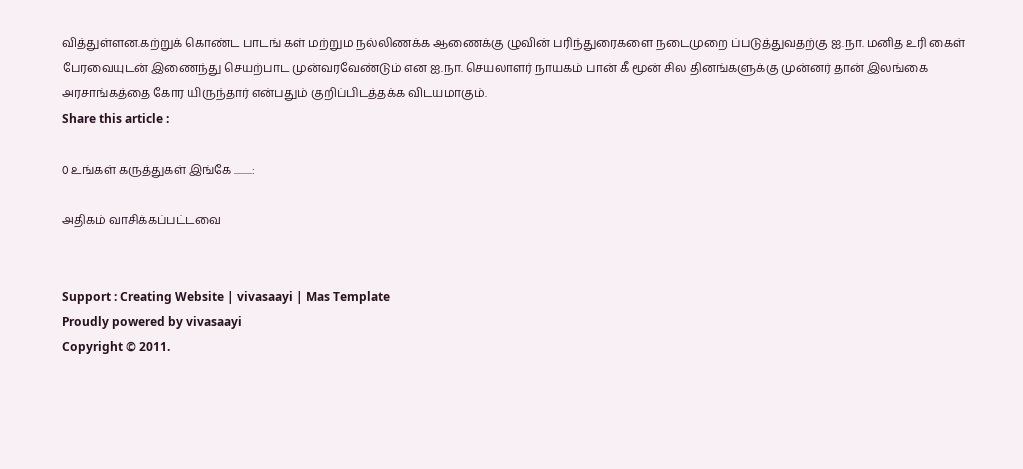வித்துள்ளன.கற்றுக் கொண்ட பாடங் கள் மற்றும நல்லிணக்க ஆணைக்கு ழுவின் பரிந்துரைகளை நடைமுறை ப்படுத்துவதற்கு ஐ.நா. மனித உரி கைள் பேரவையுடன் இணைந்து செயற்பாட முன்வரவேண்டும் என ஐ.நா. செயலாளர் நாயகம் பான் கீ மூன் சில தினங்களுக்கு முன்னர் தான் இலங்கை அரசாங்கத்தை கோர யிருந்தார் என்பதும் குறிப்பிடத்தக்க விடயமாகும்.
Share this article :

0 உங்கள் கருத்துகள் இங்கே .........:

அதிகம் வாசிக்கப்பட்டவை


Support : Creating Website | vivasaayi | Mas Template
Proudly powered by vivasaayi
Copyright © 2011.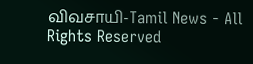விவசாயி-Tamil News - All Rights Reserved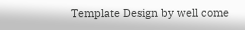Template Design by well come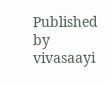Published by vivasaayi